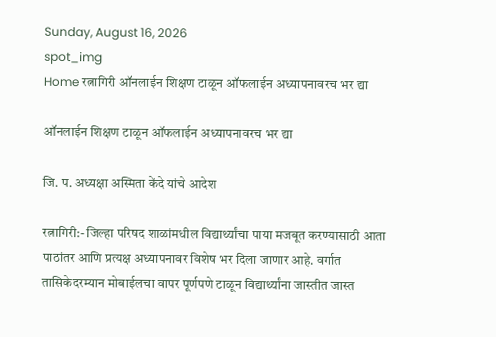Sunday, August 16, 2026
spot_img
Home रत्नागिरी ऑनलाईन शिक्षण टाळून ऑफलाईन अध्यापनावरच भर द्या

ऑनलाईन शिक्षण टाळून ऑफलाईन अध्यापनावरच भर द्या

जि. प. अध्यक्षा अस्मिता केंदे यांचे आदेश

रत्नागिरी:- जिल्हा परिषद शाळांमधील विद्यार्थ्यांचा पाया मजबूत करण्यासाठी आता पाठांतर आणि प्रत्यक्ष अध्यापनावर विशेष भर दिला जाणार आहे. वर्गात तासिकेदरम्यान मोबाईलचा वापर पूर्णपणे टाळून विद्यार्थ्यांना जास्तीत जास्त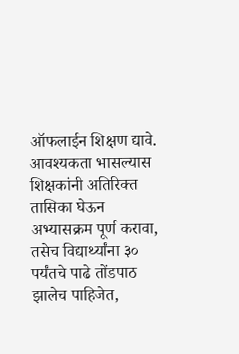ऑफलाईन शिक्षण द्यावे. आवश्यकता भासल्यास शिक्षकांनी अतिरिक्त तासिका घेऊन अभ्यासक्रम पूर्ण करावा, तसेच विद्यार्थ्यांना ३० पर्यंतचे पाढे तोंडपाठ झालेच पाहिजेत,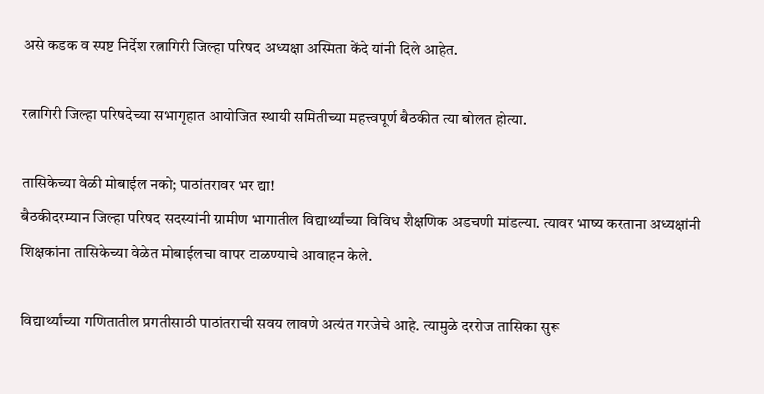असे कडक व स्पष्ट निर्देश रत्नागिरी जिल्हा परिषद अध्यक्षा अस्मिता केंदे यांनी दिले आहेत.

रत्नागिरी जिल्हा परिषदेच्या सभागृहात आयोजित स्थायी समितीच्या महत्त्वपूर्ण बैठकीत त्या बोलत होत्या.

तासिकेच्या वेळी मोबाईल नको; पाठांतरावर भर द्या!
बैठकीदरम्यान जिल्हा परिषद सदस्यांनी ग्रामीण भागातील विद्यार्थ्यांच्या विविध शैक्षणिक अडचणी मांडल्या. त्यावर भाष्य करताना अध्यक्षांनी शिक्षकांना तासिकेच्या वेळेत मोबाईलचा वापर टाळण्याचे आवाहन केले.

विद्यार्थ्यांच्या गणितातील प्रगतीसाठी पाठांतराची सवय लावणे अत्यंत गरजेचे आहे. त्यामुळे दररोज तासिका सुरू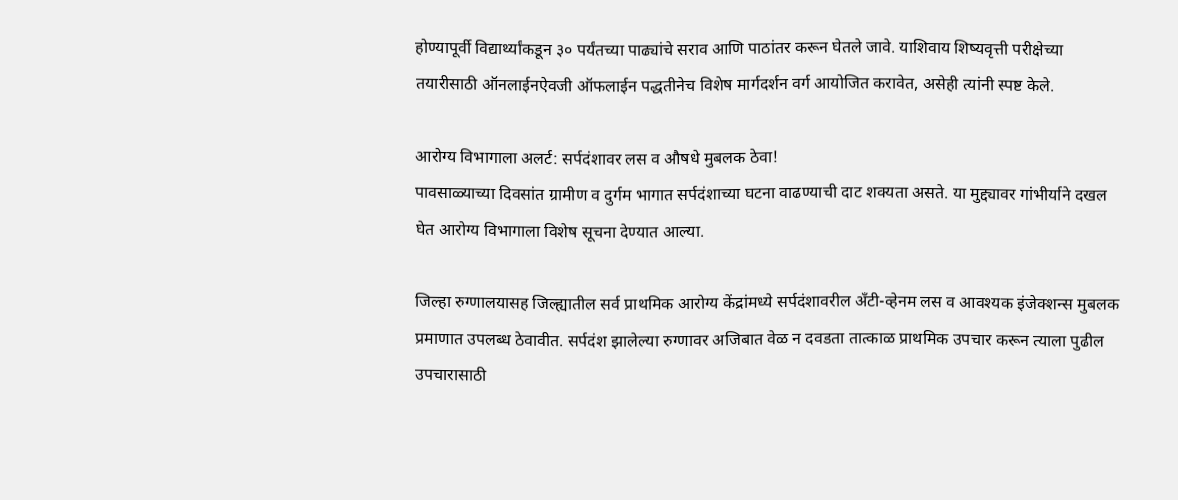होण्यापूर्वी विद्यार्थ्यांकडून ३० पर्यंतच्या पाढ्यांचे सराव आणि पाठांतर करून घेतले जावे. याशिवाय शिष्यवृत्ती परीक्षेच्या तयारीसाठी ऑनलाईनऐवजी ऑफलाईन पद्धतीनेच विशेष मार्गदर्शन वर्ग आयोजित करावेत, असेही त्यांनी स्पष्ट केले.

आरोग्य विभागाला अलर्ट: सर्पदंशावर लस व औषधे मुबलक ठेवा!
पावसाळ्याच्या दिवसांत ग्रामीण व दुर्गम भागात सर्पदंशाच्या घटना वाढण्याची दाट शक्यता असते. या मुद्द्यावर गांभीर्याने दखल घेत आरोग्य विभागाला विशेष सूचना देण्यात आल्या.

जिल्हा रुग्णालयासह जिल्ह्यातील सर्व प्राथमिक आरोग्य केंद्रांमध्ये सर्पदंशावरील अँटी-व्हेनम लस व आवश्यक इंजेक्शन्स मुबलक प्रमाणात उपलब्ध ठेवावीत. सर्पदंश झालेल्या रुग्णावर अजिबात वेळ न दवडता तात्काळ प्राथमिक उपचार करून त्याला पुढील उपचारासाठी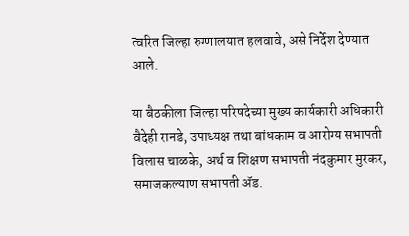त्वरित जिल्हा रुग्णालयात हलवावे, असे निर्देश देण्यात आले.

या बैठकीला जिल्हा परिषदेच्या मुख्य कार्यकारी अधिकारी वैदेही रानडे, उपाध्यक्ष तथा बांधकाम व आरोग्य सभापती विलास चाळके, अर्थ व शिक्षण सभापती नंदकुमार मुरकर, समाजकल्याण सभापती ॲड.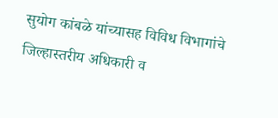सुयोग कांबळे यांच्यासह विविध विभागांचे जिल्हास्तरीय अधिकारी व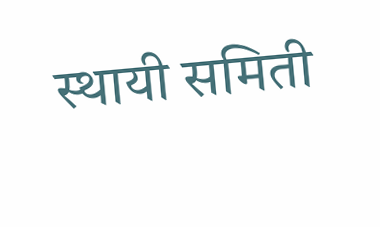स्थायी समिती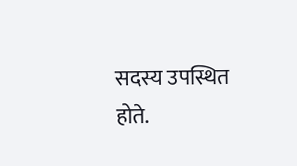सदस्य उपस्थित होते.